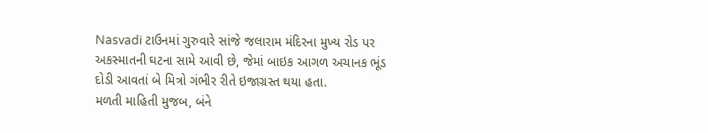Nasvadi ટાઉનમાં ગુરુવારે સાંજે જલારામ મંદિરના મુખ્ય રોડ પર અકસ્માતની ઘટના સામે આવી છે, જેમાં બાઇક આગળ અચાનક ભૂંડ દોડી આવતાં બે મિત્રો ગંભીર રીતે ઇજાગ્રસ્ત થયા હતા.
મળતી માહિતી મુજબ, બંને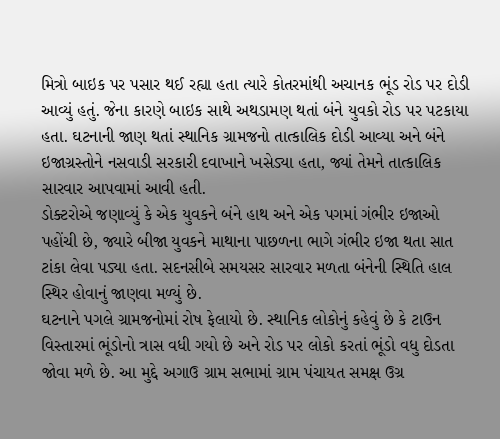મિત્રો બાઇક પર પસાર થઈ રહ્યા હતા ત્યારે કોતરમાંથી અચાનક ભૂંડ રોડ પર દોડી આવ્યું હતું. જેના કારણે બાઇક સાથે અથડામણ થતાં બંને યુવકો રોડ પર પટકાયા હતા. ઘટનાની જાણ થતાં સ્થાનિક ગ્રામજનો તાત્કાલિક દોડી આવ્યા અને બંને ઇજાગ્રસ્તોને નસવાડી સરકારી દવાખાને ખસેડ્યા હતા, જ્યાં તેમને તાત્કાલિક સારવાર આપવામાં આવી હતી.
ડોક્ટરોએ જણાવ્યું કે એક યુવકને બંને હાથ અને એક પગમાં ગંભીર ઇજાઓ પહોંચી છે, જ્યારે બીજા યુવકને માથાના પાછળના ભાગે ગંભીર ઇજા થતા સાત ટાંકા લેવા પડ્યા હતા. સદનસીબે સમયસર સારવાર મળતા બંનેની સ્થિતિ હાલ સ્થિર હોવાનું જાણવા મળ્યું છે.
ઘટનાને પગલે ગ્રામજનોમાં રોષ ફેલાયો છે. સ્થાનિક લોકોનું કહેવું છે કે ટાઉન વિસ્તારમાં ભૂંડોનો ત્રાસ વધી ગયો છે અને રોડ પર લોકો કરતાં ભૂંડો વધુ દોડતા જોવા મળે છે. આ મુદ્દે અગાઉ ગ્રામ સભામાં ગ્રામ પંચાયત સમક્ષ ઉગ્ર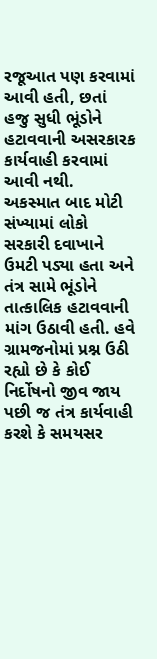રજૂઆત પણ કરવામાં આવી હતી, છતાં હજુ સુધી ભૂંડોને હટાવવાની અસરકારક કાર્યવાહી કરવામાં આવી નથી.
અકસ્માત બાદ મોટી સંખ્યામાં લોકો સરકારી દવાખાને ઉમટી પડ્યા હતા અને તંત્ર સામે ભૂંડોને તાત્કાલિક હટાવવાની માંગ ઉઠાવી હતી. હવે ગ્રામજનોમાં પ્રશ્ન ઉઠી રહ્યો છે કે કોઈ નિર્દોષનો જીવ જાય પછી જ તંત્ર કાર્યવાહી કરશે કે સમયસર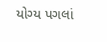યોગ્ય પગલાં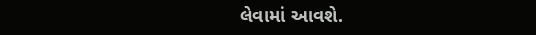લેવામાં આવશે.